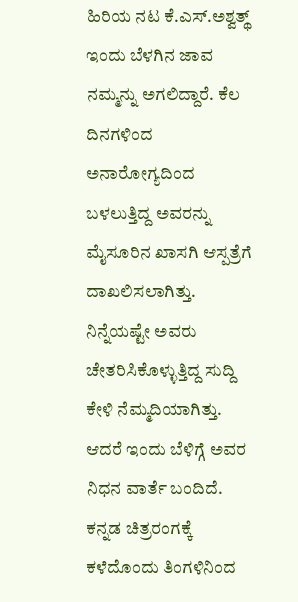ಹಿರಿಯ ನಟ ಕೆ.ಎಸ್.ಅಶ್ವತ್ಥ್ ಇಂದು ಬೆಳಗಿನ ಜಾವ ನಮ್ಮನ್ನು ಅಗಲಿದ್ದಾರೆ. ಕೆಲ ದಿನಗಳಿಂದ ಅನಾರೋಗ್ಯದಿಂದ ಬಳಲುತ್ತಿದ್ದ ಅವರನ್ನು ಮೈಸೂರಿನ ಖಾಸಗಿ ಆಸ್ಪತ್ರೆಗೆ ದಾಖಲಿಸಲಾಗಿತ್ತು. ನಿನ್ನೆಯಷ್ಟೇ ಅವರು ಚೇತರಿಸಿಕೊಳ್ಳುತ್ತಿದ್ದ ಸುದ್ದಿ ಕೇಳಿ ನೆಮ್ಮದಿಯಾಗಿತ್ತು. ಆದರೆ ಇಂದು ಬೆಳಿಗ್ಗೆ ಅವರ ನಿಧನ ವಾರ್ತೆ ಬಂದಿದೆ.
ಕನ್ನಡ ಚಿತ್ರರಂಗಕ್ಕೆ ಕಳೆದೊಂದು ತಿಂಗಳಿನಿಂದ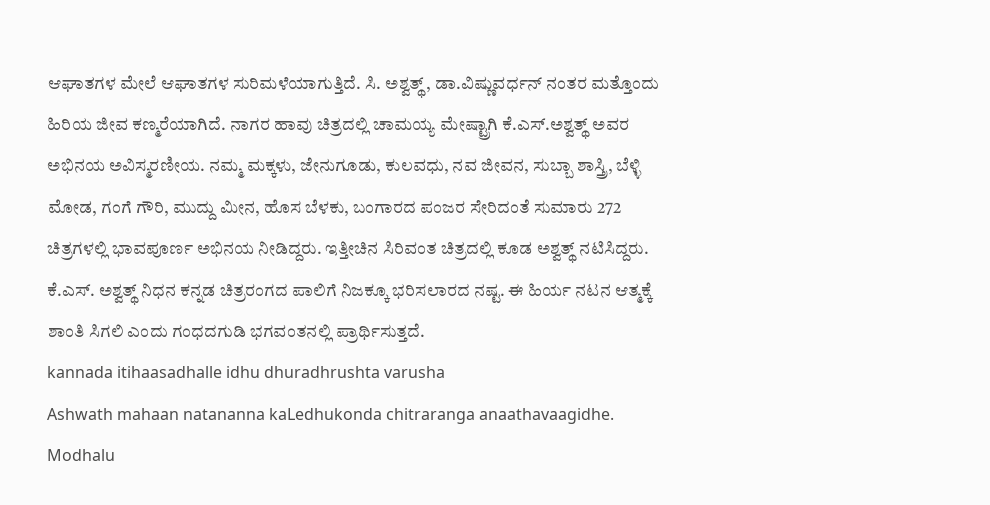ಆಘಾತಗಳ ಮೇಲೆ ಆಘಾತಗಳ ಸುರಿಮಳೆಯಾಗುತ್ತಿದೆ. ಸಿ. ಅಶ್ವತ್ಥ್, ಡಾ.ವಿಷ್ಣುವರ್ಧನ್ ನಂತರ ಮತ್ತೊಂದು ಹಿರಿಯ ಜೀವ ಕಣ್ಮರೆಯಾಗಿದೆ. ನಾಗರ ಹಾವು ಚಿತ್ರದಲ್ಲಿ ಚಾಮಯ್ಯ ಮೇಷ್ಟ್ರಾಗಿ ಕೆ.ಎಸ್.ಅಶ್ವತ್ಥ್ ಅವರ ಅಭಿನಯ ಅವಿಸ್ಮರಣೀಯ. ನಮ್ಮ ಮಕ್ಕಳು, ಜೇನುಗೂಡು, ಕುಲವಧು, ನವ ಜೀವನ, ಸುಬ್ಬಾ ಶಾಸ್ತ್ರಿ, ಬೆಳ್ಳಿ ಮೋಡ, ಗಂಗೆ ಗೌರಿ, ಮುದ್ದು ಮೀನ, ಹೊಸ ಬೆಳಕು, ಬಂಗಾರದ ಪಂಜರ ಸೇರಿದಂತೆ ಸುಮಾರು 272 ಚಿತ್ರಗಳಲ್ಲಿ ಭಾವಪೂರ್ಣ ಅಭಿನಯ ನೀಡಿದ್ದರು. ಇತ್ತೀಚಿನ ಸಿರಿವಂತ ಚಿತ್ರದಲ್ಲಿ ಕೂಡ ಅಶ್ವತ್ಥ್ ನಟಿಸಿದ್ದರು.
ಕೆ.ಎಸ್. ಅಶ್ವತ್ಥ್ ನಿಧನ ಕನ್ನಡ ಚಿತ್ರರಂಗದ ಪಾಲಿಗೆ ನಿಜಕ್ಕೂ ಭರಿಸಲಾರದ ನಷ್ಟ. ಈ ಹಿರ್ಯ ನಟನ ಆತ್ಮಕ್ಕೆ ಶಾಂತಿ ಸಿಗಲಿ ಎಂದು ಗಂಧದಗುಡಿ ಭಗವಂತನಲ್ಲಿ ಪ್ರಾರ್ಥಿಸುತ್ತದೆ.
kannada itihaasadhalle idhu dhuradhrushta varusha
Ashwath mahaan natananna kaLedhukonda chitraranga anaathavaagidhe.
Modhalu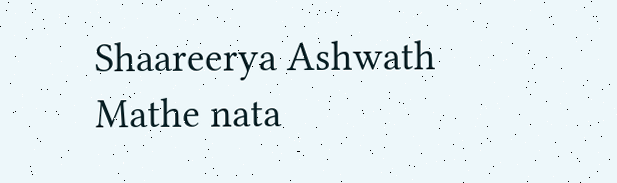Shaareerya Ashwath
Mathe nata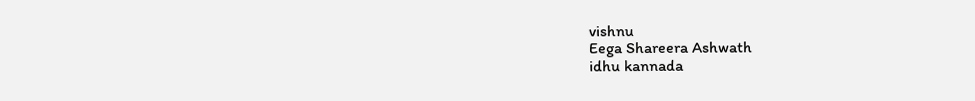vishnu
Eega Shareera Ashwath
idhu kannada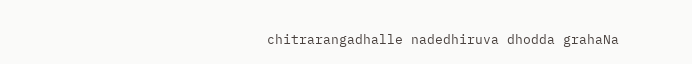chitrarangadhalle nadedhiruva dhodda grahaNa